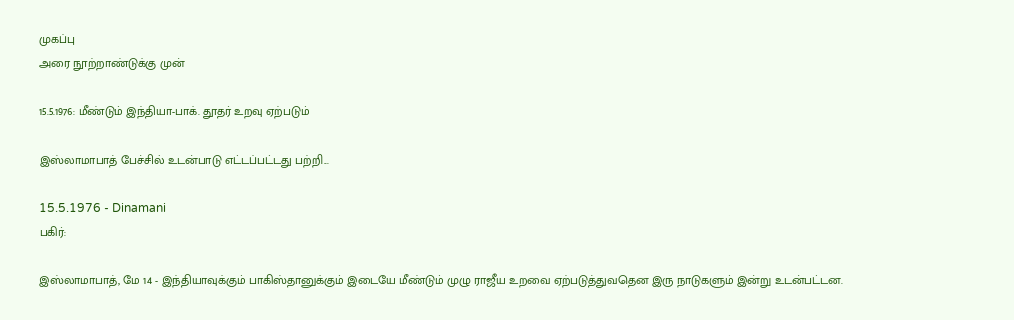முகப்பு
அரை நூற்றாண்டுக்கு முன்

15.5.1976: மீண்டும் இந்தியா-பாக். தூதர் உறவு ஏற்படும்

இஸ்லாமாபாத் பேச்சில் உடன்பாடு எட்டப்பட்டது பற்றி...

15.5.1976 - Dinamani
பகிர்:

இஸ்லாமாபாத், மே 14 - இந்தியாவுக்கும் பாகிஸ்தானுக்கும் இடையே மீண்டும் முழு ராஜீய உறவை ஏற்படுத்துவதென இரு நாடுகளும் இன்று உடன்பட்டன.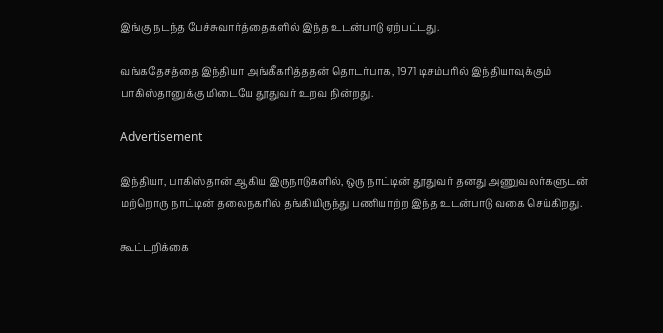இங்கு நடந்த பேச்சுவார்த்தைகளில் இந்த உடன்பாடு ஏற்பட்டது.

வங்கதேசத்தை இந்தியா அங்கீகரித்ததன் தொடர்பாக, 1971 டிசம்பரில் இந்தியாவுக்கும் பாகிஸ்தானுக்கு மிடையே தூதுவர் உறவ நின்றது.

Advertisement

இந்தியா, பாகிஸ்தான் ஆகிய இருநாடுகளில், ஒரு நாட்டின் தூதுவர் தனது அணுவலர்களுடன் மற்றொரு நாட்டின் தலைநகரில் தங்கியிருந்து பணியாற்ற இந்த உடன்பாடு வகை செய்கிறது.

கூட்டறிக்கை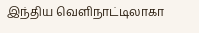இந்திய வெளிநாட்டிலாகா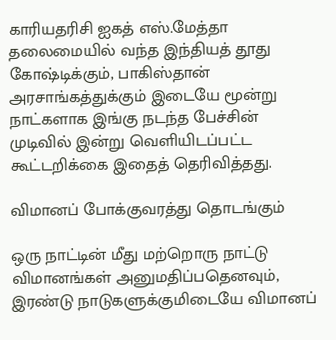காரியதரிசி ஐகத் எஸ்.மேத்தா தலைமையில் வந்த இந்தியத் தூது கோஷ்டிக்கும், பாகிஸ்தான் அரசாங்கத்துக்கும் இடையே மூன்று நாட்களாக இங்கு நடந்த பேச்சின் முடிவில் இன்று வெளியிடப்பட்ட கூட்டறிக்கை இதைத் தெரிவித்தது.

விமானப் போக்குவரத்து தொடங்கும்

ஒரு நாட்டின் மீது மற்றொரு நாட்டு விமானங்கள் அனுமதிப்பதெனவும், இரண்டு நாடுகளுக்குமிடையே விமானப்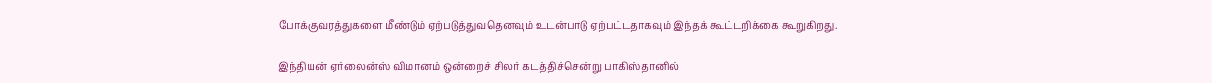போக்குவரத்துகளை மீண்டும் ஏற்படுத்துவதெனவும் உடன்பாடு ஏற்பட்டதாகவும் இந்தக் கூட்டறிக்கை கூறுகிறது.

இந்தியன் ஏர்லைன்ஸ் விமானம் ஒன்றைச் சிலர் கடத்திச்சென்று பாகிஸ்தானில்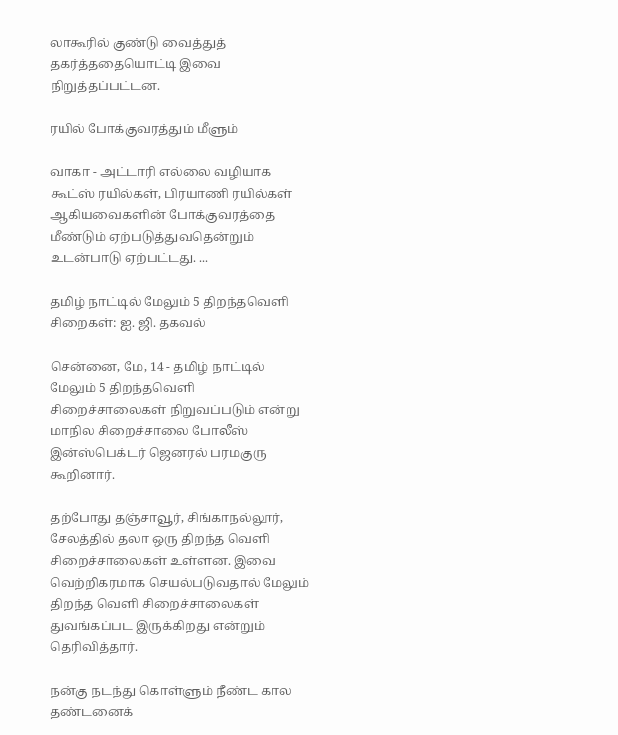லாகூரில் குண்டு வைத்துத் தகர்த்ததையொட்டி இவை நிறுத்தப்பட்டன.

ரயில் போக்குவரத்தும் மீளும்

வாகா - அட்டாரி எல்லை வழியாக கூட்ஸ் ரயில்கள், பிரயாணி ரயில்கள் ஆகியவைகளின் போக்குவரத்தை மீண்டும் ஏற்படுத்துவதென்றும் உடன்பாடு ஏற்பட்டது. ...

தமிழ் நாட்டில் மேலும் 5 திறந்தவெளி சிறைகள்: ஐ. ஜி. தகவல்

சென்னை, மே, 14 - தமிழ் நாட்டில் மேலும் 5 திறந்தவெளி சிறைச்சாலைகள் நிறுவப்படும் என்று மாநில சிறைச்சாலை போலீஸ் இன்ஸ்பெக்டர் ஜெனரல் பரமகுரு கூறினார்.

தற்போது தஞ்சாவூர், சிங்காநல்லூர், சேலத்தில் தலா ஒரு திறந்த வெளி சிறைச்சாலைகள் உள்ளன. இவை வெற்றிகரமாக செயல்படுவதால் மேலும் திறந்த வெளி சிறைச்சாலைகள் துவங்கப்பட இருக்கிறது என்றும் தெரிவித்தார்.

நன்கு நடந்து கொள்ளும் நீண்ட கால தண்டனைக்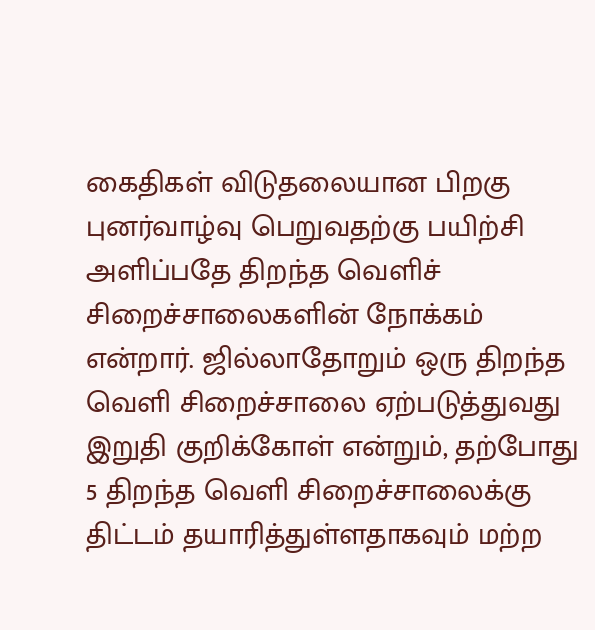கைதிகள் விடுதலையான பிறகு புனர்வாழ்வு பெறுவதற்கு பயிற்சி அளிப்பதே திறந்த வெளிச் சிறைச்சாலைகளின் நோக்கம் என்றார். ஜில்லாதோறும் ஒரு திறந்த வெளி சிறைச்சாலை ஏற்படுத்துவது இறுதி குறிக்கோள் என்றும், தற்போது 5 திறந்த வெளி சிறைச்சாலைக்கு திட்டம் தயாரித்துள்ளதாகவும் மற்ற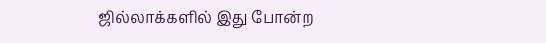ஜில்லாக்களில் இது போன்ற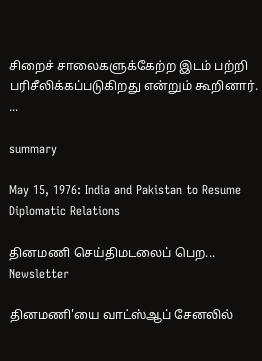சிறைச் சாலைகளுக்கேற்ற இடம் பற்றி பரிசீலிக்கப்படுகிறது என்றும் கூறினார். ...

summary

May 15, 1976: India and Pakistan to Resume Diplomatic Relations

தினமணி செய்திமடலைப் பெற... Newsletter

தினமணி'யை வாட்ஸ்ஆப் சேனலில்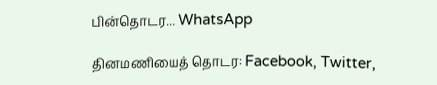பின்தொடர... WhatsApp

தினமணியைத் தொடர: Facebook, Twitter,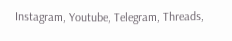Instagram, Youtube, Telegram, Threads,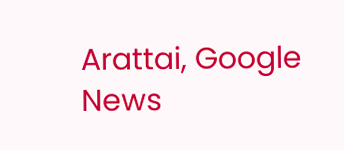Arattai, Google News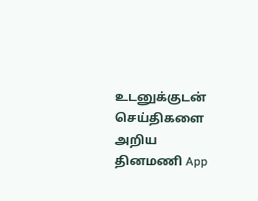உடனுக்குடன் செய்திகளை அறிய தினமணி App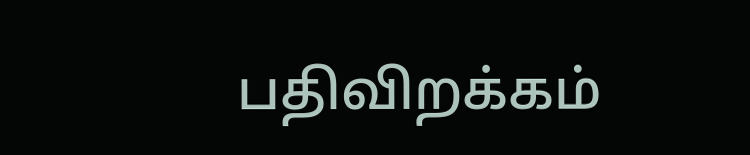பதிவிறக்கம்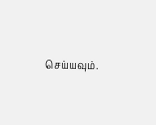செய்யவும்.